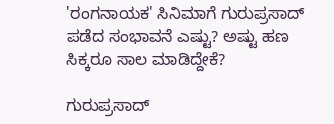'ರಂಗನಾಯಕ' ಸಿನಿಮಾಗೆ ಗುರುಪ್ರಸಾದ್ ಪಡೆದ ಸಂಭಾವನೆ ಎಷ್ಟು? ಅಷ್ಟು ಹಣ ಸಿಕ್ಕರೂ ಸಾಲ ಮಾಡಿದ್ದೇಕೆ?

ಗುರುಪ್ರಸಾದ್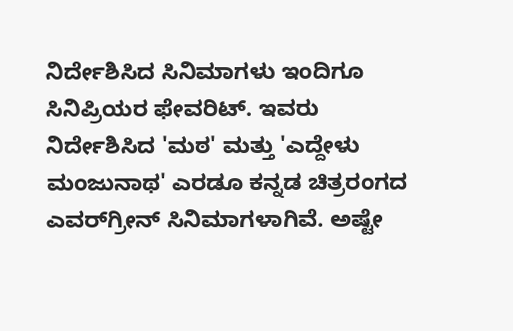ನಿರ್ದೇಶಿಸಿದ ಸಿನಿಮಾಗಳು ಇಂದಿಗೂ ಸಿನಿಪ್ರಿಯರ ಫೇವರಿಟ್. ಇವರು ನಿರ್ದೇಶಿಸಿದ 'ಮಠ' ಮತ್ತು 'ಎದ್ದೇಳು ಮಂಜುನಾಥ' ಎರಡೂ ಕನ್ನಡ ಚಿತ್ರರಂಗದ ಎವರ್‌ಗ್ರೀನ್‌ ಸಿನಿಮಾಗಳಾಗಿವೆ. ಅಷ್ಟೇ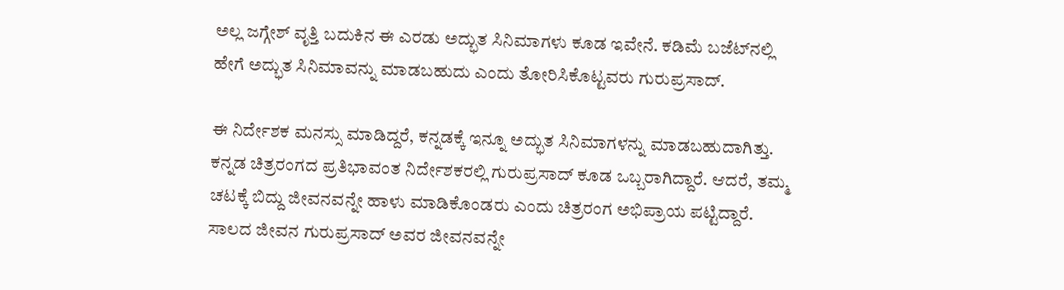ಅಲ್ಲ ಜಗ್ಗೇಶ್ ವೃತ್ತಿ ಬದುಕಿನ ಈ ಎರಡು ಅದ್ಭುತ ಸಿನಿಮಾಗಳು ಕೂಡ ಇವೇನೆ. ಕಡಿಮೆ ಬಜೆಟ್‌ನಲ್ಲಿ ಹೇಗೆ ಅದ್ಭುತ ಸಿನಿಮಾವನ್ನು ಮಾಡಬಹುದು ಎಂದು ತೋರಿಸಿಕೊಟ್ಟವರು ಗುರುಪ್ರಸಾದ್.

ಈ ನಿರ್ದೇಶಕ ಮನಸ್ಸು ಮಾಡಿದ್ದರೆ, ಕನ್ನಡಕ್ಕೆ ಇನ್ನೂ ಅದ್ಭುತ ಸಿನಿಮಾಗಳನ್ನು ಮಾಡಬಹುದಾಗಿತ್ತು. ಕನ್ನಡ ಚಿತ್ರರಂಗದ ಪ್ರತಿಭಾವಂತ ನಿರ್ದೇಶಕರಲ್ಲಿ ಗುರುಪ್ರಸಾದ್ ಕೂಡ ಒಬ್ಬರಾಗಿದ್ದಾರೆ. ಆದರೆ, ತಮ್ಮ ಚಟಕ್ಕೆ ಬಿದ್ದು ಜೀವನವನ್ನೇ ಹಾಳು ಮಾಡಿಕೊಂಡರು ಎಂದು ಚಿತ್ರರಂಗ ಅಭಿಪ್ರಾಯ ಪಟ್ಟಿದ್ದಾರೆ. ಸಾಲದ ಜೀವನ ಗುರುಪ್ರಸಾದ್ ಅವರ ಜೀವನವನ್ನೇ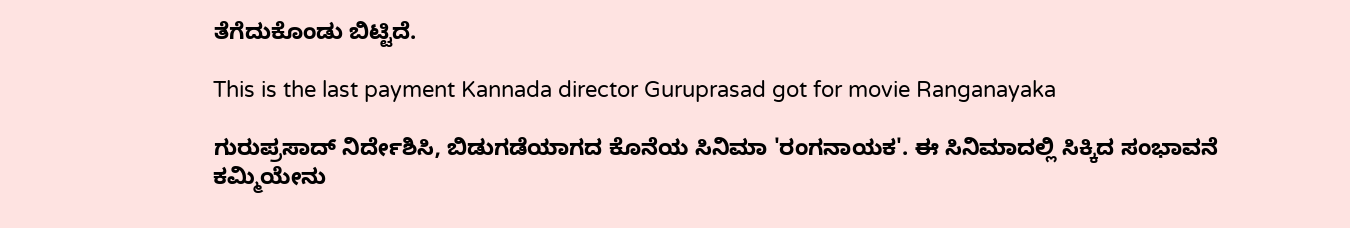ತೆಗೆದುಕೊಂಡು ಬಿಟ್ಟಿದೆ.

This is the last payment Kannada director Guruprasad got for movie Ranganayaka

ಗುರುಪ್ರಸಾದ್ ನಿರ್ದೇಶಿಸಿ, ಬಿಡುಗಡೆಯಾಗದ ಕೊನೆಯ ಸಿನಿಮಾ 'ರಂಗನಾಯಕ'. ಈ ಸಿನಿಮಾದಲ್ಲಿ ಸಿಕ್ಕಿದ ಸಂಭಾವನೆ ಕಮ್ಮಿಯೇನು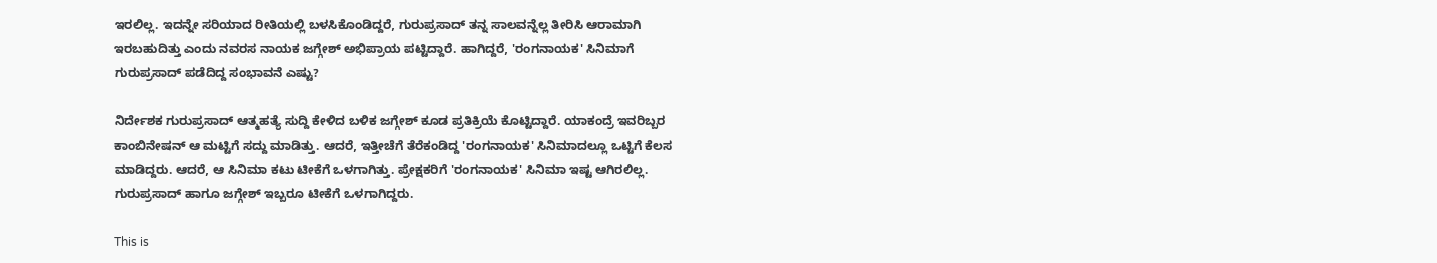ಇರಲಿಲ್ಲ. ಇದನ್ನೇ ಸರಿಯಾದ ರೀತಿಯಲ್ಲಿ ಬಳಸಿಕೊಂಡಿದ್ದರೆ, ಗುರುಪ್ರಸಾದ್ ತನ್ನ ಸಾಲವನ್ನೆಲ್ಲ ತೀರಿಸಿ ಆರಾಮಾಗಿ ಇರಬಹುದಿತ್ತು ಎಂದು ನವರಸ ನಾಯಕ ಜಗ್ಗೇಶ್ ಅಭಿಪ್ರಾಯ ಪಟ್ಟಿದ್ದಾರೆ. ಹಾಗಿದ್ದರೆ, 'ರಂಗನಾಯಕ' ಸಿನಿಮಾಗೆ ಗುರುಪ್ರಸಾದ್ ಪಡೆದಿದ್ದ ಸಂಭಾವನೆ ಎಷ್ಟು?

ನಿರ್ದೇಶಕ ಗುರುಪ್ರಸಾದ್ ಆತ್ಮಹತ್ಯೆ ಸುದ್ದಿ ಕೇಳಿದ ಬಳಿಕ ಜಗ್ಗೇಶ್ ಕೂಡ ಪ್ರತಿಕ್ರಿಯೆ ಕೊಟ್ಟಿದ್ದಾರೆ. ಯಾಕಂದ್ರೆ ಇವರಿಬ್ಬರ ಕಾಂಬಿನೇಷನ್ ಆ ಮಟ್ಟಿಗೆ ಸದ್ದು ಮಾಡಿತ್ತು. ಆದರೆ, ಇತ್ತೀಚೆಗೆ ತೆರೆಕಂಡಿದ್ದ 'ರಂಗನಾಯಕ' ಸಿನಿಮಾದಲ್ಲೂ ಒಟ್ಟಿಗೆ ಕೆಲಸ ಮಾಡಿದ್ದರು. ಆದರೆ, ಆ ಸಿನಿಮಾ ಕಟು ಟೀಕೆಗೆ ಒಳಗಾಗಿತ್ತು. ಪ್ರೇಕ್ಷಕರಿಗೆ 'ರಂಗನಾಯಕ' ಸಿನಿಮಾ ಇಷ್ಟ ಆಗಿರಲಿಲ್ಲ. ಗುರುಪ್ರಸಾದ್ ಹಾಗೂ ಜಗ್ಗೇಶ್ ಇಬ್ಬರೂ ಟೀಕೆಗೆ ಒಳಗಾಗಿದ್ದರು.

This is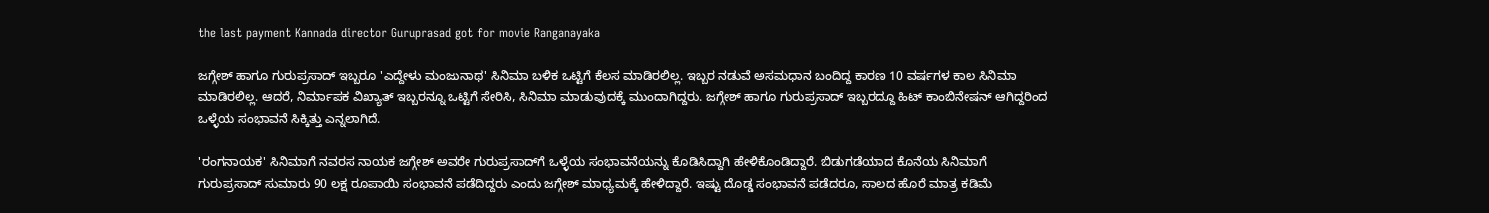the last payment Kannada director Guruprasad got for movie Ranganayaka

ಜಗ್ಗೇಶ್ ಹಾಗೂ ಗುರುಪ್ರಸಾದ್ ಇಬ್ಬರೂ 'ಎದ್ದೇಳು ಮಂಜುನಾಥ' ಸಿನಿಮಾ ಬಳಿಕ ಒಟ್ಟಿಗೆ ಕೆಲಸ ಮಾಡಿರಲಿಲ್ಲ. ಇಬ್ಬರ ನಡುವೆ ಅಸಮಧಾನ ಬಂದಿದ್ದ ಕಾರಣ 10 ವರ್ಷಗಳ ಕಾಲ ಸಿನಿಮಾ ಮಾಡಿರಲಿಲ್ಲ. ಆದರೆ, ನಿರ್ಮಾಪಕ ವಿಖ್ಯಾತ್ ಇಬ್ಬರನ್ನೂ ಒಟ್ಟಿಗೆ ಸೇರಿಸಿ, ಸಿನಿಮಾ ಮಾಡುವುದಕ್ಕೆ ಮುಂದಾಗಿದ್ದರು. ಜಗ್ಗೇಶ್ ಹಾಗೂ ಗುರುಪ್ರಸಾದ್ ಇಬ್ಬರದ್ದೂ ಹಿಟ್ ಕಾಂಬಿನೇಷನ್ ಆಗಿದ್ದರಿಂದ ಒಳ್ಳೆಯ ಸಂಭಾವನೆ ಸಿಕ್ಕಿತ್ತು ಎನ್ನಲಾಗಿದೆ.

'ರಂಗನಾಯಕ' ಸಿನಿಮಾಗೆ ನವರಸ ನಾಯಕ ಜಗ್ಗೇಶ್ ಅವರೇ ಗುರುಪ್ರಸಾದ್‌ಗೆ ಒಳ್ಳೆಯ ಸಂಭಾವನೆಯನ್ನು ಕೊಡಿಸಿದ್ದಾಗಿ ಹೇಳಿಕೊಂಡಿದ್ದಾರೆ. ಬಿಡುಗಡೆಯಾದ ಕೊನೆಯ ಸಿನಿಮಾಗೆ ಗುರುಪ್ರಸಾದ್ ಸುಮಾರು 90 ಲಕ್ಷ ರೂಪಾಯಿ ಸಂಭಾವನೆ ಪಡೆದಿದ್ದರು ಎಂದು ಜಗ್ಗೇಶ್ ಮಾಧ್ಯಮಕ್ಕೆ ಹೇಳಿದ್ದಾರೆ. ಇಷ್ಟು ದೊಡ್ಡ ಸಂಭಾವನೆ ಪಡೆದರೂ, ಸಾಲದ ಹೊರೆ ಮಾತ್ರ ಕಡಿಮೆ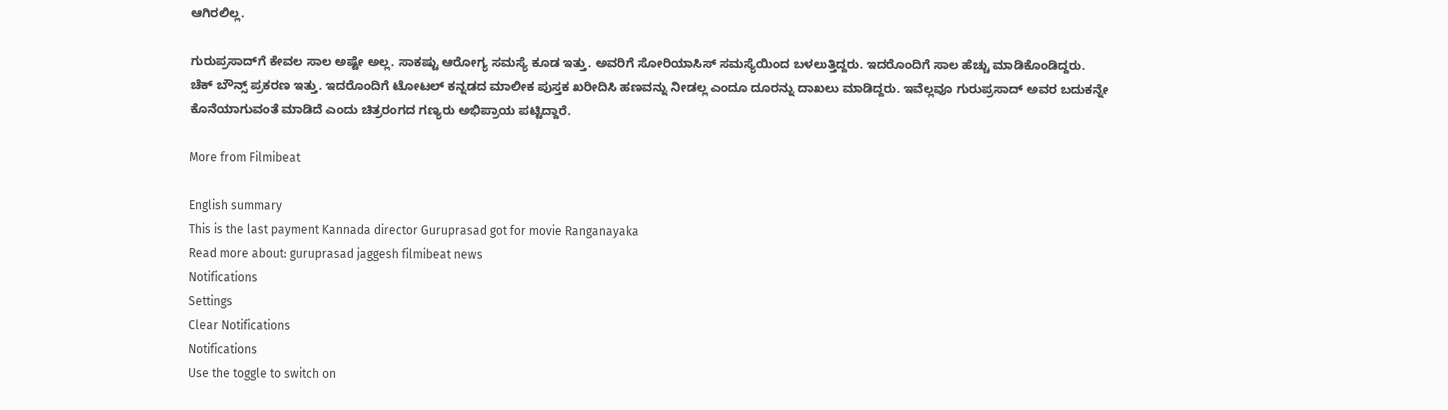ಆಗಿರಲಿಲ್ಲ.

ಗುರುಪ್ರಸಾದ್‌ಗೆ ಕೇವಲ ಸಾಲ ಅಷ್ಟೇ ಅಲ್ಲ. ಸಾಕಷ್ಟು ಆರೋಗ್ಯ ಸಮಸ್ಯೆ ಕೂಡ ಇತ್ತು. ಅವರಿಗೆ ಸೋರಿಯಾಸಿಸ್ ಸಮಸ್ಯೆಯಿಂದ ಬಳಲುತ್ತಿದ್ದರು. ಇದರೊಂದಿಗೆ ಸಾಲ ಹೆಚ್ಚು ಮಾಡಿಕೊಂಡಿದ್ದರು. ಚೆಕ್ ಬೌನ್ಸ್ ಪ್ರಕರಣ ಇತ್ತು. ಇದರೊಂದಿಗೆ ಟೋಟಲ್ ಕನ್ನಡದ ಮಾಲೀಕ ಪುಸ್ತಕ ಖರೀದಿಸಿ ಹಣವನ್ನು ನೀಡಲ್ಲ ಎಂದೂ ದೂರನ್ನು ದಾಖಲು ಮಾಡಿದ್ದರು. ಇವೆಲ್ಲವೂ ಗುರುಪ್ರಸಾದ್ ಅವರ ಬದುಕನ್ನೇ ಕೊನೆಯಾಗುವಂತೆ ಮಾಡಿದೆ ಎಂದು ಚಿತ್ರರಂಗದ ಗಣ್ಯರು ಅಭಿಪ್ರಾಯ ಪಟ್ಟಿದ್ದಾರೆ.

More from Filmibeat

English summary
This is the last payment Kannada director Guruprasad got for movie Ranganayaka
Read more about: guruprasad jaggesh filmibeat news
Notifications
Settings
Clear Notifications
Notifications
Use the toggle to switch on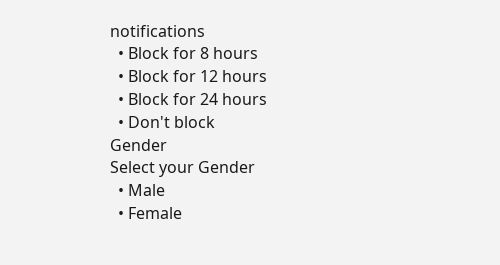notifications
  • Block for 8 hours
  • Block for 12 hours
  • Block for 24 hours
  • Don't block
Gender
Select your Gender
  • Male
  • Female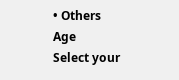• Others
Age
Select your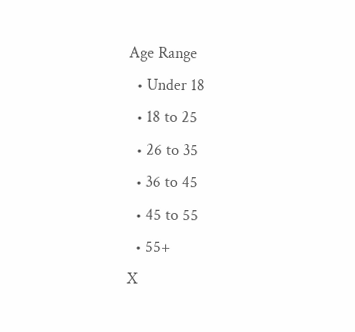Age Range
  • Under 18
  • 18 to 25
  • 26 to 35
  • 36 to 45
  • 45 to 55
  • 55+
X